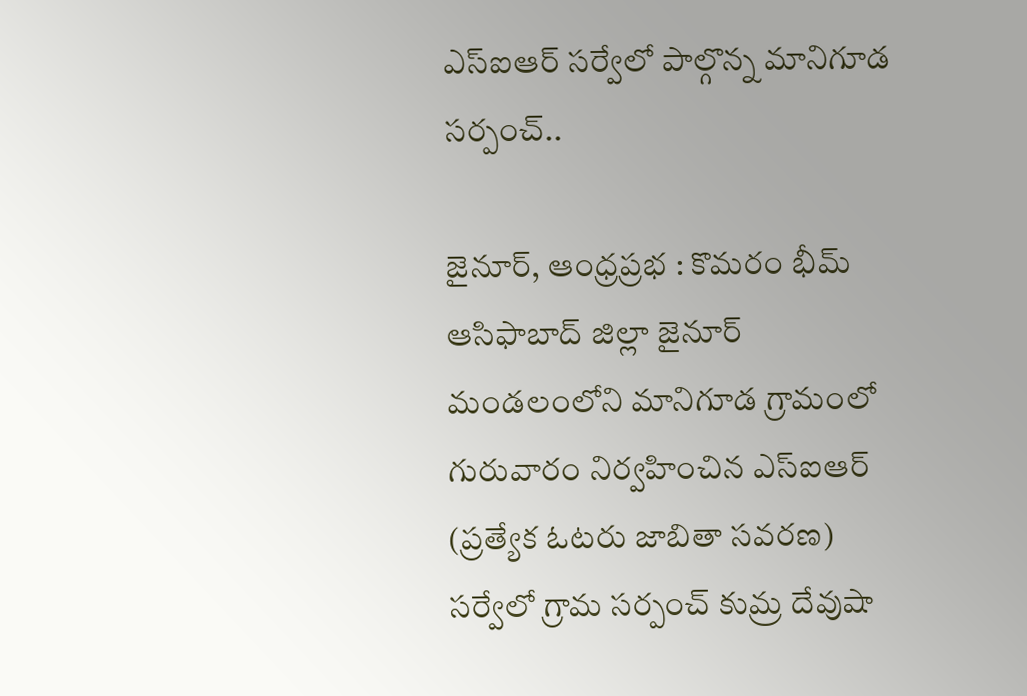ఎస్‌ఐఆర్ సర్వేలో పాల్గొన్న మానిగూడ సర్పంచ్..

జైనూర్, ఆంధ్రప్రభ : కొమరం భీమ్ ఆసిఫాబాద్ జిల్లా జైనూర్ మండలంలోని మానిగూడ గ్రామంలో గురువారం నిర్వహించిన ఎస్‌ఐఆర్ (ప్రత్యేక ఓటరు జాబితా సవరణ) సర్వేలో గ్రామ సర్పంచ్ కుమ్ర దేవుషా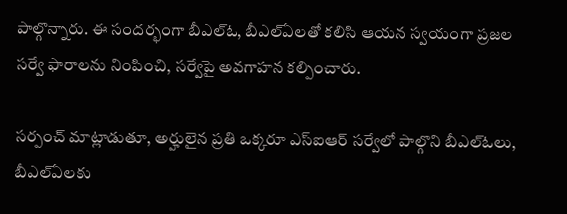పాల్గొన్నారు. ఈ సందర్భంగా బీఎల్‌ఓ, బీఎల్‌ఏలతో కలిసి ఆయన స్వయంగా ప్రజల సర్వే ఫారాలను నింపించి, సర్వేపై అవగాహన కల్పించారు.

సర్పంచ్ మాట్లాడుతూ, అర్హులైన ప్రతి ఒక్కరూ ఎస్‌ఐఆర్ సర్వేలో పాల్గొని బీఎల్‌ఓలు, బీఎల్‌ఏలకు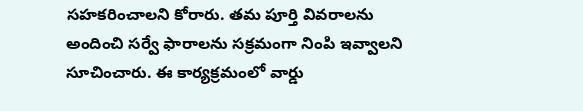సహకరించాలని కోరారు. తమ పూర్తి వివరాలను అందించి సర్వే ఫారాలను సక్రమంగా నింపి ఇవ్వాలని సూచించారు. ఈ కార్యక్రమంలో వార్డు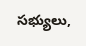సభ్యులు,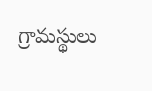గ్రామస్థులు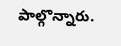పాల్గొన్నారు.